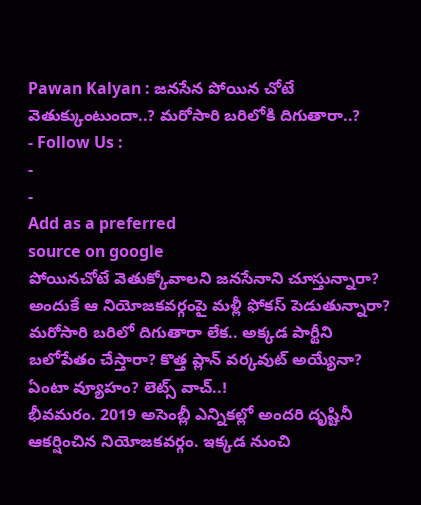Pawan Kalyan : జనసేన పోయిన చోటే వెతుక్కుంటుందా..? మరోసారి బరిలోకి దిగుతారా..?
- Follow Us :
-
-
Add as a preferred
source on google
పోయినచోటే వెతుక్కోవాలని జనసేనాని చూస్తున్నారా? అందుకే ఆ నియోజకవర్గంపై మళ్లీ ఫోకస్ పెడుతున్నారా? మరోసారి బరిలో దిగుతారా లేక.. అక్కడ పార్టీని బలోపేతం చేస్తారా? కొత్త ప్లాన్ వర్కవుట్ అయ్యేనా? ఏంటా వ్యూహం? లెట్స్ వాచ్..!
భీవమరం. 2019 అసెంబ్లీ ఎన్నికల్లో అందరి దృష్టినీ ఆకర్షించిన నియోజకవర్గం. ఇక్కడ నుంచి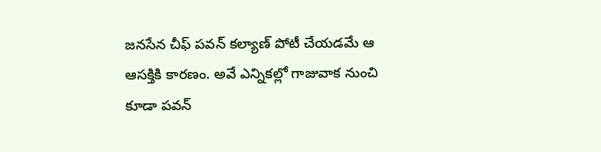జనసేన చీఫ్ పవన్ కల్యాణ్ పోటీ చేయడమే ఆ ఆసక్తికి కారణం. అవే ఎన్నికల్లో గాజువాక నుంచి కూడా పవన్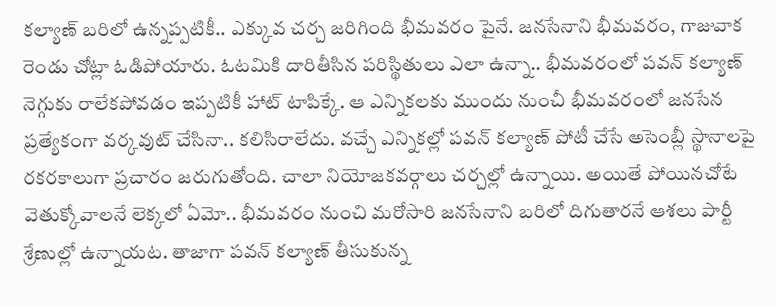కల్యాణ్ బరిలో ఉన్నప్పటికీ.. ఎక్కువ చర్చ జరిగింది భీమవరం పైనే. జనసేనాని భీమవరం, గాజువాక రెండు చోట్లా ఓడిపోయారు. ఓటమికి దారితీసిన పరిస్థితులు ఎలా ఉన్నా.. భీమవరంలో పవన్ కల్యాణ్ నెగ్గుకు రాలేకపోవడం ఇప్పటికీ హాట్ టాపిక్కే. ఆ ఎన్నికలకు ముందు నుంచీ భీమవరంలో జనసేన ప్రత్యేకంగా వర్కవుట్ చేసినా.. కలిసిరాలేదు. వచ్చే ఎన్నికల్లో పవన్ కల్యాణ్ పోటీ చేసే అసెంబ్లీ స్థానాలపై రకరకాలుగా ప్రచారం జరుగుతోంది. చాలా నియోజకవర్గాలు చర్చల్లో ఉన్నాయి. అయితే పోయినచోటే వెతుక్కోవాలనే లెక్కలో ఏమో.. భీమవరం నుంచి మరోసారి జనసేనాని బరిలో దిగుతారనే ఆశలు పార్టీ శ్రేణుల్లో ఉన్నాయట. తాజాగా పవన్ కల్యాణ్ తీసుకున్న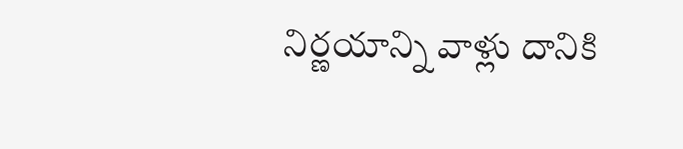నిర్ణయాన్ని వాళ్లు దానికి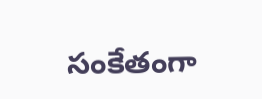సంకేతంగా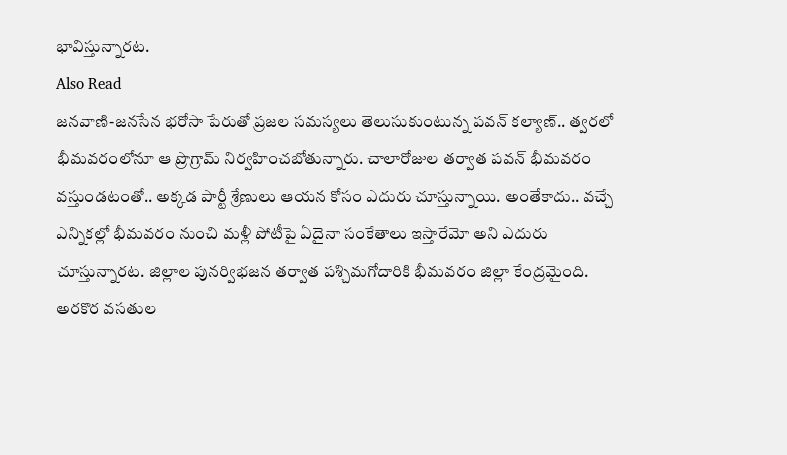భావిస్తున్నారట.
Also Read
జనవాణి-జనసేన భరోసా పేరుతో ప్రజల సమస్యలు తెలుసుకుంటున్న పవన్ కల్యాణ్.. త్వరలో భీమవరంలోనూ ఆ ప్రొగ్రామ్ నిర్వహించబోతున్నారు. చాలారోజుల తర్వాత పవన్ భీమవరం వస్తుండటంతో.. అక్కడ పార్టీ శ్రేణులు ఆయన కోసం ఎదురు చూస్తున్నాయి. అంతేకాదు.. వచ్చే ఎన్నికల్లో భీమవరం నుంచి మళ్లీ పోటీపై ఏదైనా సంకేతాలు ఇస్తారేమో అని ఎదురు చూస్తున్నారట. జిల్లాల పునర్విభజన తర్వాత పశ్చిమగోదారికి భీమవరం జిల్లా కేంద్రమైంది. అరకొర వసతుల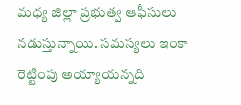మధ్య జిల్లా ప్రభుత్వ ఆఫీసులు నడుస్తున్నాయి. సమస్యలు ఇంకా రెట్టింపు అయ్యాయన్నది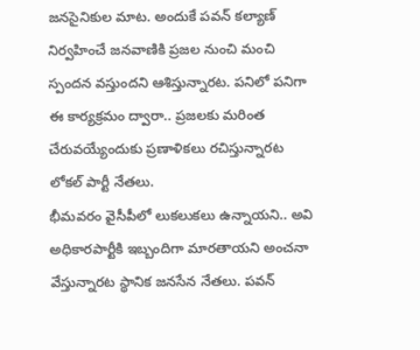జనసైనికుల మాట. అందుకే పవన్ కల్యాణ్ నిర్వహించే జనవాణికి ప్రజల నుంచి మంచి స్పందన వస్తుందని ఆశిస్తున్నారట. పనిలో పనిగా ఈ కార్యక్రమం ద్వారా.. ప్రజలకు మరింత చేరువయ్యేందుకు ప్రణాళికలు రచిస్తున్నారట లోకల్ పార్టీ నేతలు.
భీమవరం వైసీపీలో లుకలుకలు ఉన్నాయని.. అవి అధికారపార్టీకి ఇబ్బందిగా మారతాయని అంచనా వేస్తున్నారట స్థానిక జనసేన నేతలు. పవన్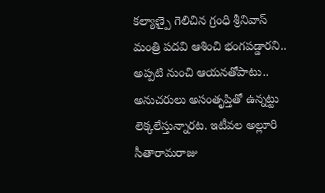కల్యాణ్పై గెలిచిన గ్రంధి శ్రీనివాస్ మంత్రి పదవి ఆశించి భంగపడ్డారని.. అప్పటి నుంచి ఆయనతోపాటు.. అనుచరులు అసంతృప్తితో ఉన్నట్టు లెక్కలేస్తున్నారట. ఇటీవల అల్లూరి సీతారామరాజు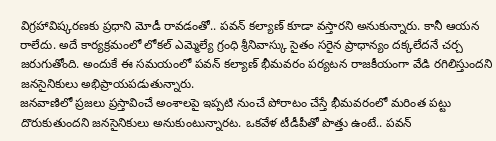విగ్రహావిష్కరణకు ప్రధాని మోడీ రావడంతో.. పవన్ కల్యాణ్ కూడా వస్తారని అనుకున్నారు. కానీ ఆయన రాలేదు. అదే కార్యక్రమంలో లోకల్ ఎమ్మెల్యే గ్రంధి శ్రీనివాస్కు సైతం సరైన ప్రాధాన్యం దక్కలేదనే చర్చ జరుగుతోంది. అందుకే ఈ సమయంలో పవన్ కల్యాణ్ భీమవరం పర్యటన రాజకీయంగా వేడి రగిలిస్తుందని జనసైనికులు అభిప్రాయపడుతున్నారు.
జనవాణిలో ప్రజలు ప్రస్తావించే అంశాలపై ఇప్పటి నుంచే పోరాటం చేస్తే భీమవరంలో మరింత పట్టు దొరుకుతుందని జనసైనికులు అనుకుంటున్నారట. ఒకవేళ టీడీపీతో పొత్తు ఉంటే.. పవన్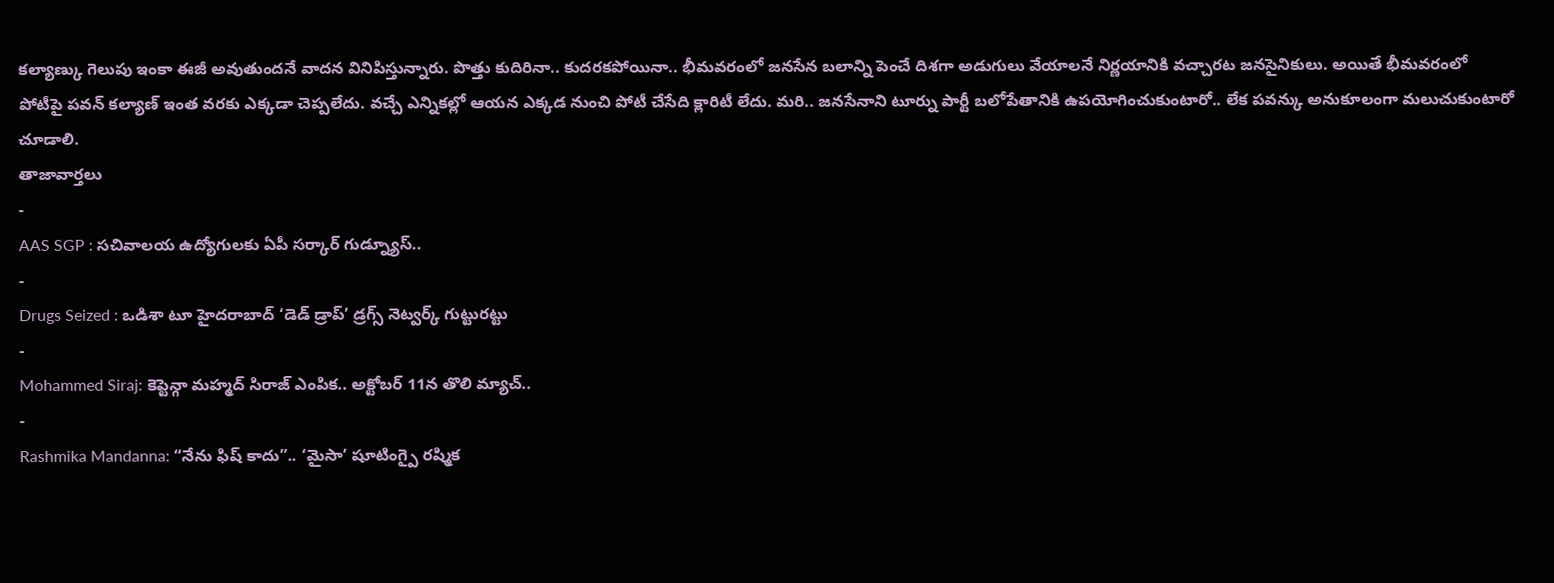కల్యాణ్కు గెలుపు ఇంకా ఈజీ అవుతుందనే వాదన వినిపిస్తున్నారు. పొత్తు కుదిరినా.. కుదరకపోయినా.. భీమవరంలో జనసేన బలాన్ని పెంచే దిశగా అడుగులు వేయాలనే నిర్ణయానికి వచ్చారట జనసైనికులు. అయితే భీమవరంలో పోటీపై పవన్ కల్యాణ్ ఇంత వరకు ఎక్కడా చెప్పలేదు. వచ్చే ఎన్నికల్లో ఆయన ఎక్కడ నుంచి పోటీ చేసేది క్లారిటీ లేదు. మరి.. జనసేనాని టూర్ను పార్టీ బలోపేతానికి ఉపయోగించుకుంటారో.. లేక పవన్కు అనుకూలంగా మలుచుకుంటారో చూడాలి.
తాజావార్తలు
-
AAS SGP : సచివాలయ ఉద్యోగులకు ఏపీ సర్కార్ గుడ్న్యూస్..
-
Drugs Seized : ఒడిశా టూ హైదరాబాద్ ‘డెడ్ డ్రాప్’ డ్రగ్స్ నెట్వర్క్ గుట్టురట్టు
-
Mohammed Siraj: కెప్టెన్గా మహ్మద్ సిరాజ్ ఎంపిక.. అక్టోబర్ 11న తొలి మ్యాచ్..
-
Rashmika Mandanna: “నేను ఫిష్ కాదు”.. ‘మైసా’ షూటింగ్పై రష్మిక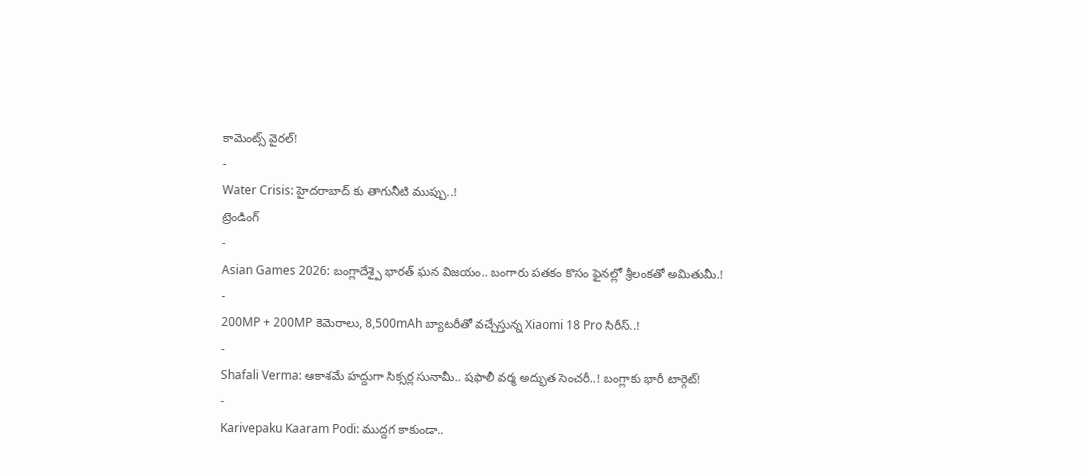కామెంట్స్ వైరల్!
-
Water Crisis: హైదరాబాద్ కు తాగునీటి ముప్పు..!
ట్రెండింగ్
-
Asian Games 2026: బంగ్లాదేశ్పై భారత్ ఘన విజయం.. బంగారు పతకం కొసం ఫైనల్లో శ్రీలంకతో అమితుమీ.!
-
200MP + 200MP కెమెరాలు, 8,500mAh బ్యాటరీతో వచ్చేస్తున్న Xiaomi 18 Pro సిరీస్..!
-
Shafali Verma: ఆకాశమే హద్దుగా సిక్సర్ల సునామీ.. షఫాలీ వర్మ అద్భుత సెంచరీ..! బంగ్లాకు భారీ టార్గెట్!
-
Karivepaku Kaaram Podi: ముద్దగ కాకుండా..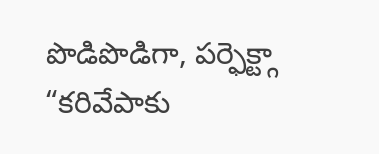పొడిపొడిగా, పర్ఫెక్ట్గా “కరివేపాకు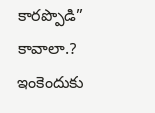కారప్పొడి” కావాలా.? ఇంకెందుకు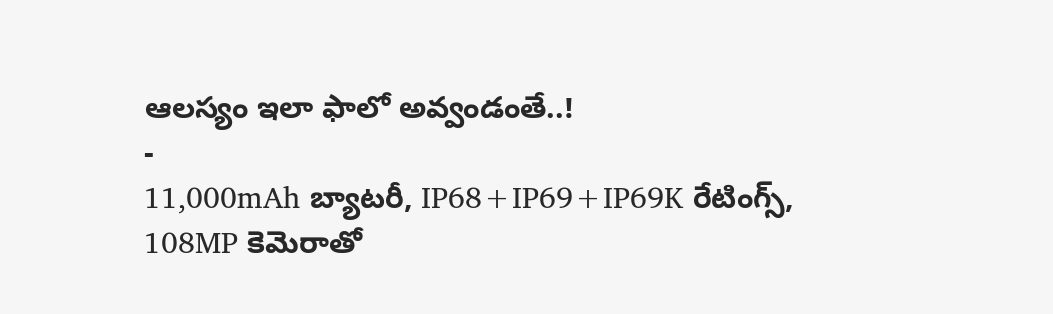ఆలస్యం ఇలా ఫాలో అవ్వండంతే..!
-
11,000mAh బ్యాటరీ, IP68+IP69+IP69K రేటింగ్స్, 108MP కెమెరాతో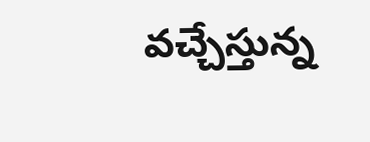వచ్చేస్తున్న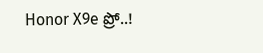Honor X9e ప్రో..!